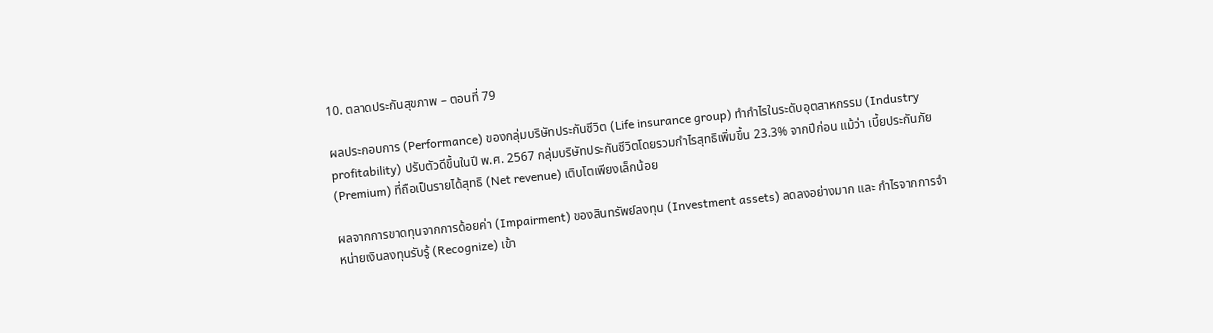10. ตลาดประกันสุขภาพ – ตอนที่ 79

ผลประกอบการ (Performance) ของกลุ่มบริษัทประกันชีวิต (Life insurance group) ทำกำไรในระดับอุตสาหกรรม (Industry profitability) ปรับตัวดีขึ้นในปี พ.ศ. 2567 กลุ่มบริษัทประกันชีวิตโดยรวมกำไรสุทธิเพิ่มขึ้น 23.3% จากปีก่อน แม้ว่า เบี้ยประกันภัย (Premium) ที่ถือเป็นรายได้สุทธิ (Net revenue) เติบโตเพียงเล็กน้อย

ผลจากการขาดทุนจากการด้อยค่า (Impairment) ของสินทรัพย์ลงทุน (Investment assets) ลดลงอย่างมาก และ กำไรจากการจำหน่ายเงินลงทุนรับรู้ (Recognize) เข้า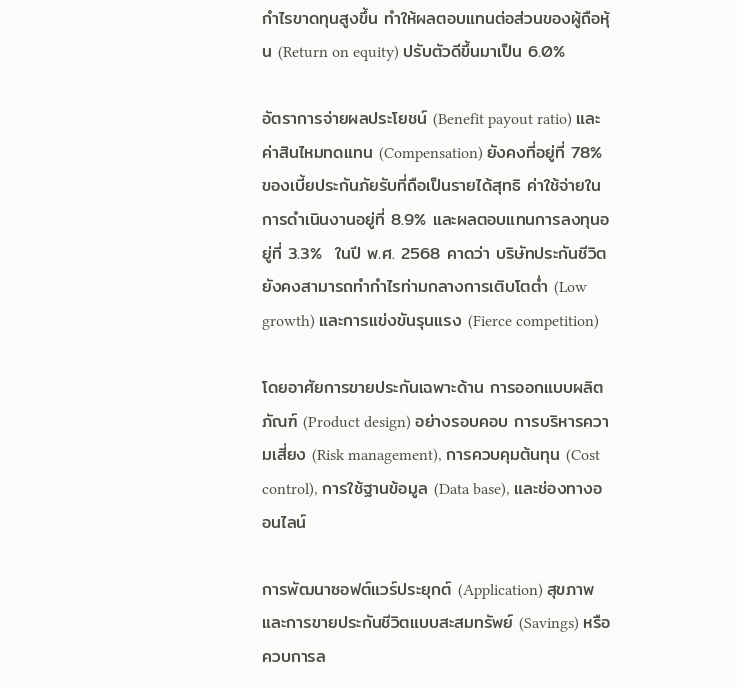กำไรขาดทุนสูงขึ้น ทำให้ผลตอบแทนต่อส่วนของผู้ถือหุ้น (Return on equity) ปรับตัวดีขึ้นมาเป็น 6.0%

อัตราการจ่ายผลประโยชน์ (Benefit payout ratio) และค่าสินไหมทดแทน (Compensation) ยังคงที่อยู่ที่ 78% ของเบี้ยประกันภัยรับที่ถือเป็นรายได้สุทธิ ค่าใช้จ่ายในการดำเนินงานอยู่ที่ 8.9% และผลตอบแทนการลงทุนอยู่ที่ 3.3%  ในปี พ.ศ. 2568 คาดว่า บริษัทประกันชีวิตยังคงสามารถทำกำไรท่ามกลางการเติบโตต่ำ (Low growth) และการแข่งขันรุนแรง (Fierce competition)

โดยอาศัยการขายประกันเฉพาะด้าน การออกแบบผลิตภัณฑ์ (Product design) อย่างรอบคอบ การบริหารความเสี่ยง (Risk management), การควบคุมต้นทุน (Cost control), การใช้ฐานข้อมูล (Data base), และช่องทางออนไลน์

การพัฒนาซอฟต์แวร์ประยุกต์ (Application) สุขภาพ และการขายประกันชีวิตแบบสะสมทรัพย์ (Savings) หรือควบการล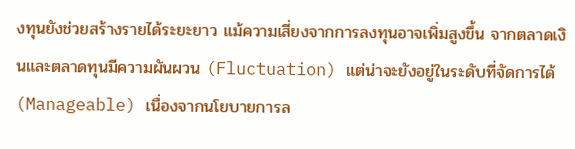งทุนยังช่วยสร้างรายได้ระยะยาว แม้ความเสี่ยงจากการลงทุนอาจเพิ่มสูงขึ้น จากตลาดเงินและตลาดทุนมีความผันผวน (Fluctuation) แต่น่าจะยังอยู่ในระดับที่จัดการได้ (Manageable) เนื่องจากนโยบายการล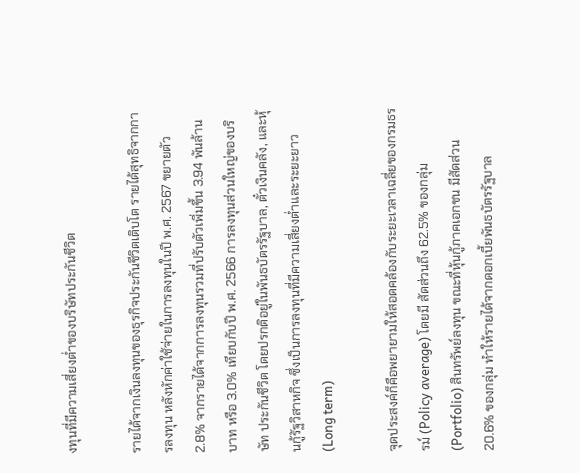งทุนที่มีความเสี่ยงต่ำของบริษัทประกันชีวิต

รายได้จากเงินลงทุนของธุรกิจประกันชีวิตเติบโต รายได้สุทธิจากการลงทุน หลังหักค่าใช้จ่ายในการลงทุนในปี พ.ศ. 2567 ขยายตัว 2.8% จากรายได้จากการลงทุนรวมที่ปรับตัวเพิ่มขึ้น 3.94 พันล้านบาท หรือ 3.0% เทียบกับปี พ.ศ. 2566 การลงทุนส่วนใหญ่ของบริษัท ประกันชีวิต โดยปรกติอยู่ในพันธบัตรรัฐบาล, ตั๋วเงินคลัง, และหุ้นกู้รัฐวิสาหกิจ ซึ่งเป็นการลงทุนที่มีความเสี่ยงต่ำและระยะยาว (Long term)

จุดประสงค์ก็คือพยายามให้สอดคล้องกับระยะเวลาเฉลี่ยของกรมธรรม์ (Policy average) โดยมี สัดส่วนถึง 62.5% ของกลุ่ม (Portfolio) สินทรัพย์ลงทุน ขณะที่หุ้นกู้ภาคเอกชน มีสัดส่วน 20.6% ของกลุ่ม ทำให้รายได้จากดอกเบี้ยพันธบัตรรัฐบาล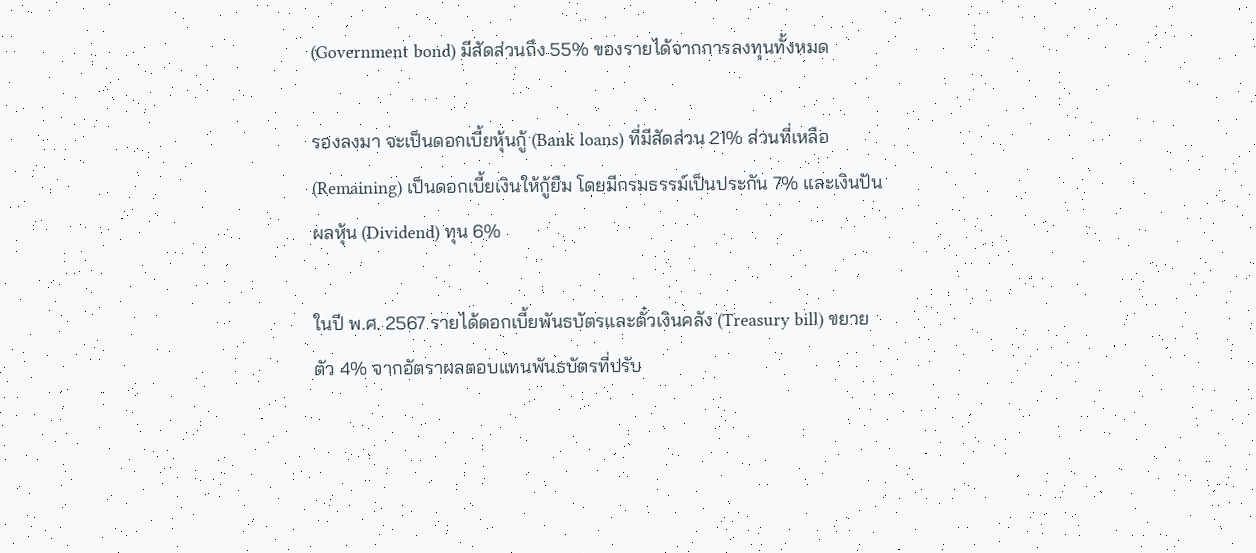(Government bond) มีสัดส่วนถึง 55% ของรายได้จากการลงทุนทั้งหมด

รองลงมา จะเป็นดอกเบี้ยหุ้นกู้ (Bank loans) ที่มีสัดส่วน 21% ส่วนที่เหลือ (Remaining) เป็นดอกเบี้ยเงินให้กู้ยืม โดยมีกรมธรรม์เป็นประกัน 7% และเงินปันผลหุ้น (Dividend) ทุน 6%

ในปี พ.ศ. 2567 รายได้ดอกเบี้ยพันธบัตรและตั๋วเงินคลัง (Treasury bill) ขยายตัว 4% จากอัตราผลตอบแทนพันธบัตรที่ปรับ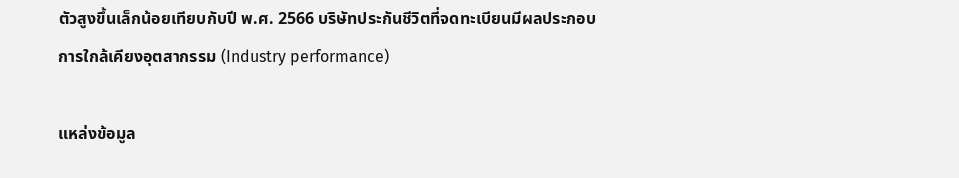ตัวสูงขึ้นเล็กน้อยเทียบกับปี พ.ศ. 2566 บริษัทประกันชีวิตที่จดทะเบียนมีผลประกอบการใกล้เคียงอุตสากรรม (Industry performance)

แหล่งข้อมูล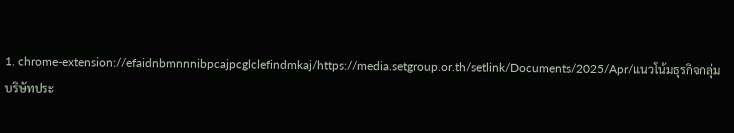1. chrome-extension://efaidnbmnnnibpcajpcglclefindmkaj/https://media.setgroup.or.th/setlink/Documents/2025/Apr/แนวโน้มธุรกิจกลุ่มบริษัทประ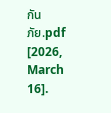กันภัย.pdf [2026, March 16].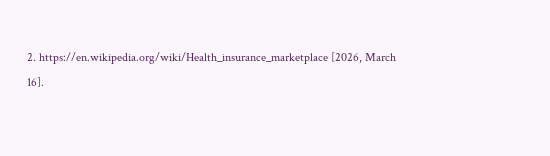2. https://en.wikipedia.org/wiki/Health_insurance_marketplace [2026, March 16].